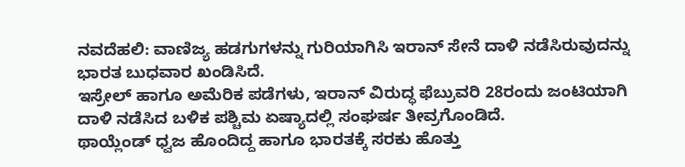ನವದೆಹಲಿ: ವಾಣಿಜ್ಯ ಹಡಗುಗಳನ್ನು ಗುರಿಯಾಗಿಸಿ ಇರಾನ್ ಸೇನೆ ದಾಳಿ ನಡೆಸಿರುವುದನ್ನು ಭಾರತ ಬುಧವಾರ ಖಂಡಿಸಿದೆ.
ಇಸ್ರೇಲ್ ಹಾಗೂ ಅಮೆರಿಕ ಪಡೆಗಳು, ಇರಾನ್ ವಿರುದ್ಧ ಫೆಬ್ರುವರಿ 28ರಂದು ಜಂಟಿಯಾಗಿ ದಾಳಿ ನಡೆಸಿದ ಬಳಿಕ ಪಶ್ಚಿಮ ಏಷ್ಯಾದಲ್ಲಿ ಸಂಘರ್ಷ ತೀವ್ರಗೊಂಡಿದೆ.
ಥಾಯ್ಲೆಂಡ್ ಧ್ವಜ ಹೊಂದಿದ್ದ ಹಾಗೂ ಭಾರತಕ್ಕೆ ಸರಕು ಹೊತ್ತು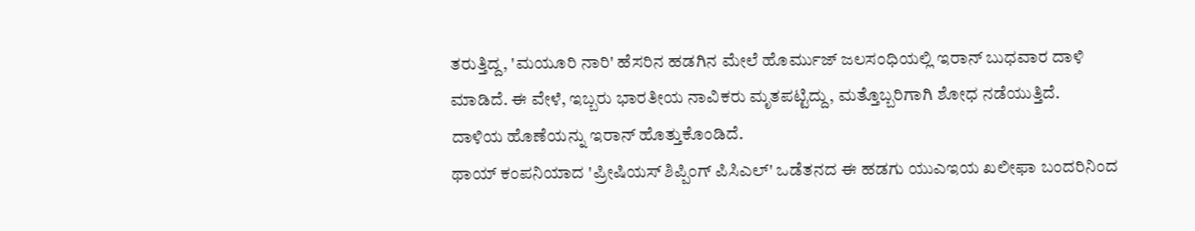ತರುತ್ತಿದ್ದ, 'ಮಯೂರಿ ನಾರಿ' ಹೆಸರಿನ ಹಡಗಿನ ಮೇಲೆ ಹೊರ್ಮುಜ್ ಜಲಸಂಧಿಯಲ್ಲಿ ಇರಾನ್ ಬುಧವಾರ ದಾಳಿ ಮಾಡಿದೆ. ಈ ವೇಳೆ, ಇಬ್ಬರು ಭಾರತೀಯ ನಾವಿಕರು ಮೃತಪಟ್ಟಿದ್ದು, ಮತ್ತೊಬ್ಬರಿಗಾಗಿ ಶೋಧ ನಡೆಯುತ್ತಿದೆ.
ದಾಳಿಯ ಹೊಣೆಯನ್ನು ಇರಾನ್ ಹೊತ್ತುಕೊಂಡಿದೆ.
ಥಾಯ್ ಕಂಪನಿಯಾದ 'ಪ್ರೀಷಿಯಸ್ ಶಿಪ್ಪಿಂಗ್ ಪಿಸಿಎಲ್' ಒಡೆತನದ ಈ ಹಡಗು ಯುಎಇಯ ಖಲೀಫಾ ಬಂದರಿನಿಂದ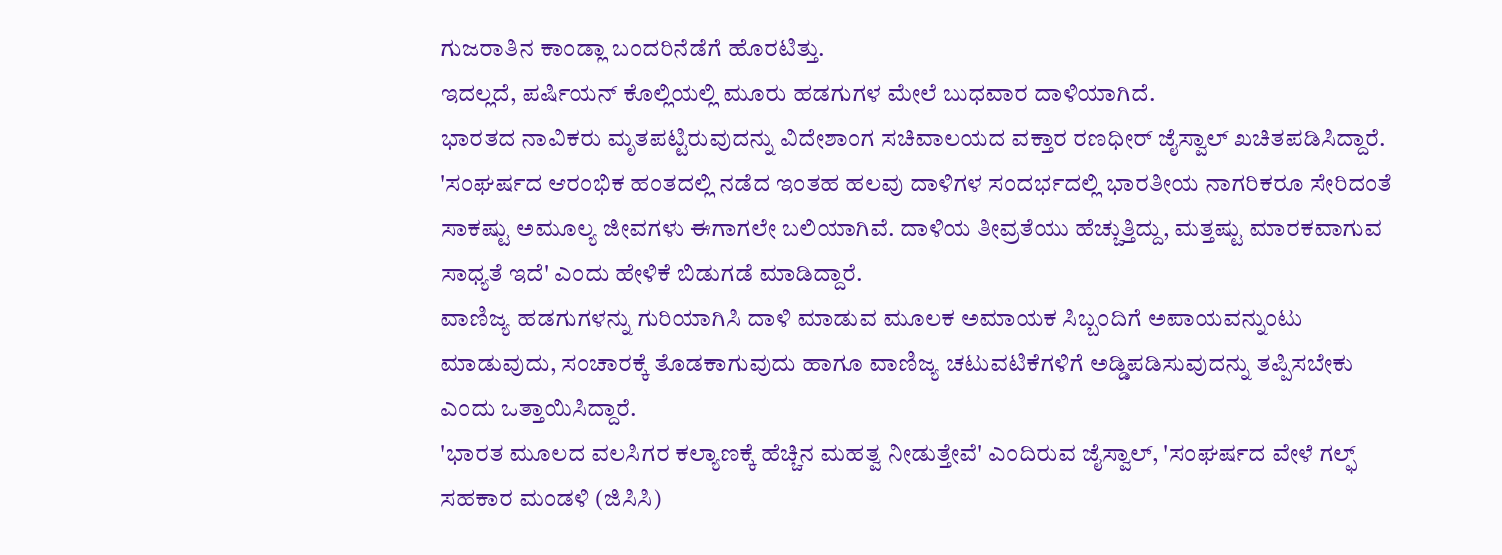ಗುಜರಾತಿನ ಕಾಂಡ್ಲಾ ಬಂದರಿನೆಡೆಗೆ ಹೊರಟಿತ್ತು.
ಇದಲ್ಲದೆ, ಪರ್ಷಿಯನ್ ಕೊಲ್ಲಿಯಲ್ಲಿ ಮೂರು ಹಡಗುಗಳ ಮೇಲೆ ಬುಧವಾರ ದಾಳಿಯಾಗಿದೆ.
ಭಾರತದ ನಾವಿಕರು ಮೃತಪಟ್ಟಿರುವುದನ್ನು ವಿದೇಶಾಂಗ ಸಚಿವಾಲಯದ ವಕ್ತಾರ ರಣಧೀರ್ ಜೈಸ್ವಾಲ್ ಖಚಿತಪಡಿಸಿದ್ದಾರೆ.
'ಸಂಘರ್ಷದ ಆರಂಭಿಕ ಹಂತದಲ್ಲಿ ನಡೆದ ಇಂತಹ ಹಲವು ದಾಳಿಗಳ ಸಂದರ್ಭದಲ್ಲಿ ಭಾರತೀಯ ನಾಗರಿಕರೂ ಸೇರಿದಂತೆ ಸಾಕಷ್ಟು ಅಮೂಲ್ಯ ಜೀವಗಳು ಈಗಾಗಲೇ ಬಲಿಯಾಗಿವೆ. ದಾಳಿಯ ತೀವ್ರತೆಯು ಹೆಚ್ಚುತ್ತಿದ್ದು, ಮತ್ತಷ್ಟು ಮಾರಕವಾಗುವ ಸಾಧ್ಯತೆ ಇದೆ' ಎಂದು ಹೇಳಿಕೆ ಬಿಡುಗಡೆ ಮಾಡಿದ್ದಾರೆ.
ವಾಣಿಜ್ಯ ಹಡಗುಗಳನ್ನು ಗುರಿಯಾಗಿಸಿ ದಾಳಿ ಮಾಡುವ ಮೂಲಕ ಅಮಾಯಕ ಸಿಬ್ಬಂದಿಗೆ ಅಪಾಯವನ್ನುಂಟು ಮಾಡುವುದು, ಸಂಚಾರಕ್ಕೆ ತೊಡಕಾಗುವುದು ಹಾಗೂ ವಾಣಿಜ್ಯ ಚಟುವಟಿಕೆಗಳಿಗೆ ಅಡ್ಡಿಪಡಿಸುವುದನ್ನು ತಪ್ಪಿಸಬೇಕು ಎಂದು ಒತ್ತಾಯಿಸಿದ್ದಾರೆ.
'ಭಾರತ ಮೂಲದ ವಲಸಿಗರ ಕಲ್ಯಾಣಕ್ಕೆ ಹೆಚ್ಚಿನ ಮಹತ್ವ ನೀಡುತ್ತೇವೆ' ಎಂದಿರುವ ಜೈಸ್ವಾಲ್, 'ಸಂಘರ್ಷದ ವೇಳೆ ಗಲ್ಫ್ ಸಹಕಾರ ಮಂಡಳಿ (ಜಿಸಿಸಿ)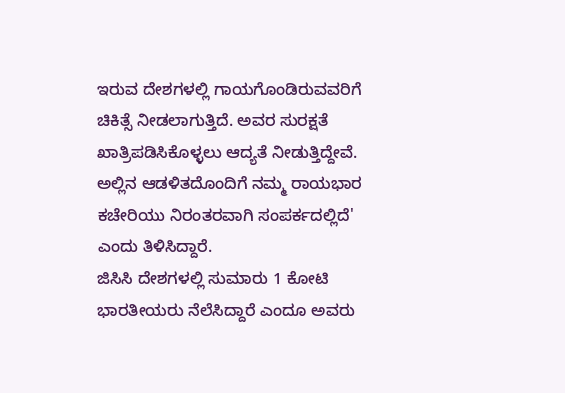ಇರುವ ದೇಶಗಳಲ್ಲಿ ಗಾಯಗೊಂಡಿರುವವರಿಗೆ ಚಿಕಿತ್ಸೆ ನೀಡಲಾಗುತ್ತಿದೆ. ಅವರ ಸುರಕ್ಷತೆ ಖಾತ್ರಿಪಡಿಸಿಕೊಳ್ಳಲು ಆದ್ಯತೆ ನೀಡುತ್ತಿದ್ದೇವೆ. ಅಲ್ಲಿನ ಆಡಳಿತದೊಂದಿಗೆ ನಮ್ಮ ರಾಯಭಾರ ಕಚೇರಿಯು ನಿರಂತರವಾಗಿ ಸಂಪರ್ಕದಲ್ಲಿದೆ' ಎಂದು ತಿಳಿಸಿದ್ದಾರೆ.
ಜಿಸಿಸಿ ದೇಶಗಳಲ್ಲಿ ಸುಮಾರು 1 ಕೋಟಿ ಭಾರತೀಯರು ನೆಲೆಸಿದ್ದಾರೆ ಎಂದೂ ಅವರು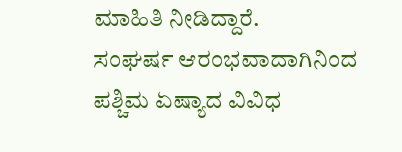ಮಾಹಿತಿ ನೀಡಿದ್ದಾರೆ.
ಸಂಘರ್ಷ ಆರಂಭವಾದಾಗಿನಿಂದ ಪಶ್ಚಿಮ ಏಷ್ಯಾದ ವಿವಿಧ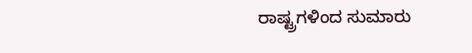ರಾಷ್ಟ್ರಗಳಿಂದ ಸುಮಾರು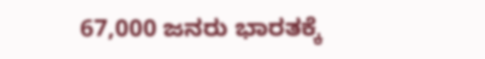67,000 ಜನರು ಭಾರತಕ್ಕೆ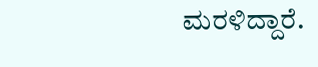ಮರಳಿದ್ದಾರೆ.